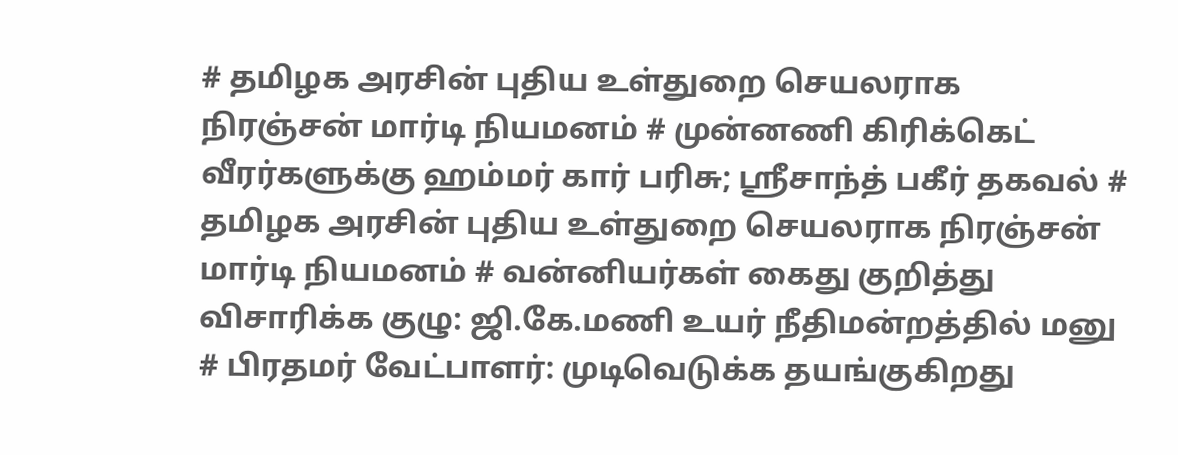# தமிழக அரசின் புதிய உள்துறை செயலராக நிரஞ்சன் மார்டி நியமனம் # முன்னணி கிரிக்கெட் வீரர்களுக்கு ஹம்மர் கார் பரிசு; ஸ்ரீசாந்த் பகீர் தகவல் # தமிழக அரசின் புதிய உள்துறை செயலராக நிரஞ்சன் மார்டி நியமனம் # வன்னியர்கள் கைது குறித்து விசாரிக்க குழு: ஜி.கே.மணி உயர் நீதிமன்றத்தில் மனு # பிரதமர் வேட்பாளர்: முடிவெடுக்க தயங்குகிறது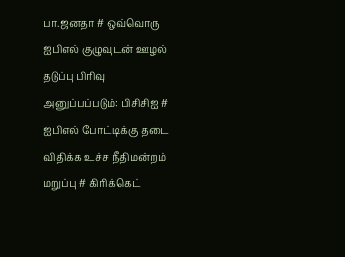பா.ஜனதா # ஒவ்வொரு ஐபிஎல் குழுவுடன் ஊழல் தடுப்பு பிரிவு அனுப்பப்படும்: பிசிசிஐ # ஐபிஎல் போட்டிக்கு தடை விதிக்க உச்ச நீதிமன்றம் மறுப்பு # கிரிக்கெட்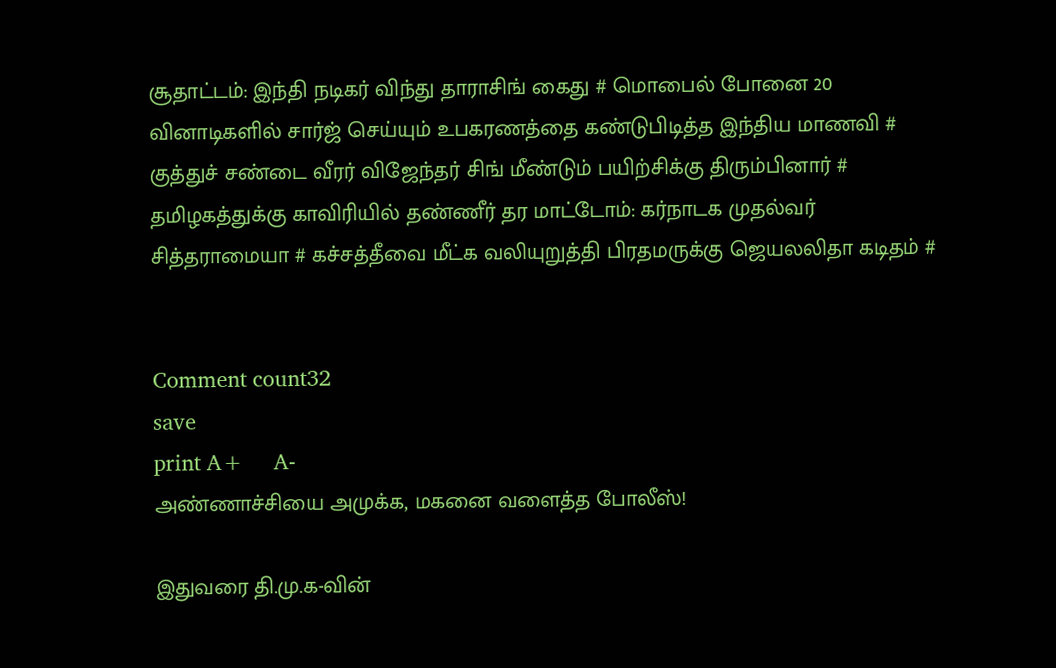சூதாட்டம்: இந்தி நடிகர் விந்து தாராசிங் கைது # மொபைல் போனை 20 வினாடிகளில் சார்ஜ் செய்யும் உபகரணத்தை கண்டுபிடித்த இந்திய மாணவி # குத்துச் சண்டை வீரர் விஜேந்தர் சிங் மீண்டும் பயிற்சிக்கு திரும்பினார் # தமிழகத்துக்கு காவிரியில் தண்ணீர் தர மாட்டோம்: கர்நாடக முதல்வர் சித்தராமையா # கச்சத்தீவை மீட்க வலியுறுத்தி பிரதமருக்கு ஜெயலலிதா கடிதம் #


Comment count32
save
print A+     A-
அண்ணாச்சியை அமுக்க, மகனை வளைத்த போலீஸ்!

இதுவரை தி.மு.க-வின்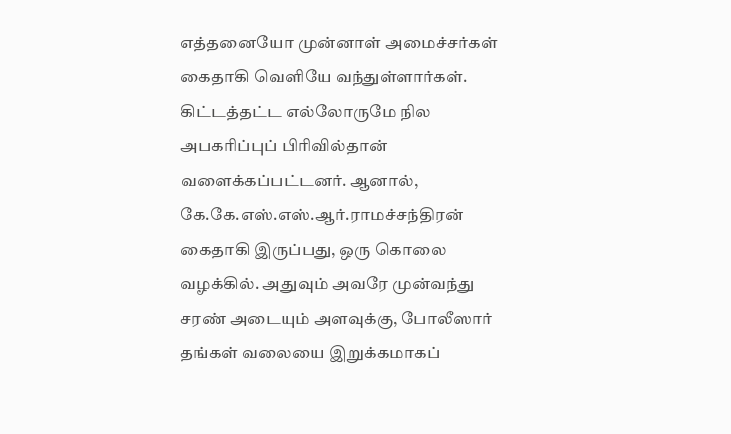எத்தனையோ முன்னாள் அமைச்சர்கள் கைதாகி வெளியே வந்துள்ளார்கள். கிட்டத்தட்ட எல்லோருமே நில அபகரிப்புப் பிரிவில்தான் வளைக்கப்பட்டனர். ஆனால், கே.கே.எஸ்.எஸ்.ஆர்.ராமச்சந்திரன் கைதாகி இருப்பது, ஒரு கொலை வழக்கில். அதுவும் அவரே முன்வந்து சரண் அடையும் அளவுக்கு, போலீஸார் தங்கள் வலையை இறுக்கமாகப்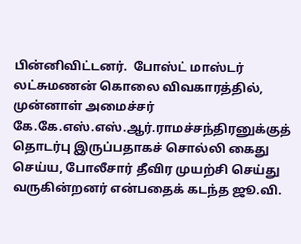பின்னிவிட்டனர்.  போஸ்ட் மாஸ்டர் லட்சுமணன் கொலை விவகாரத்தில், முன்னாள் அமைச்சர் கே.கே.எஸ்.எஸ்.ஆர்.ராமச்சந்திரனுக்குத் தொடர்பு இருப்பதாகச் சொல்லி கைது செய்ய, போலீசார் தீவிர முயற்சி செய்து வருகின்றனர் என்பதைக் கடந்த ஜூ.வி.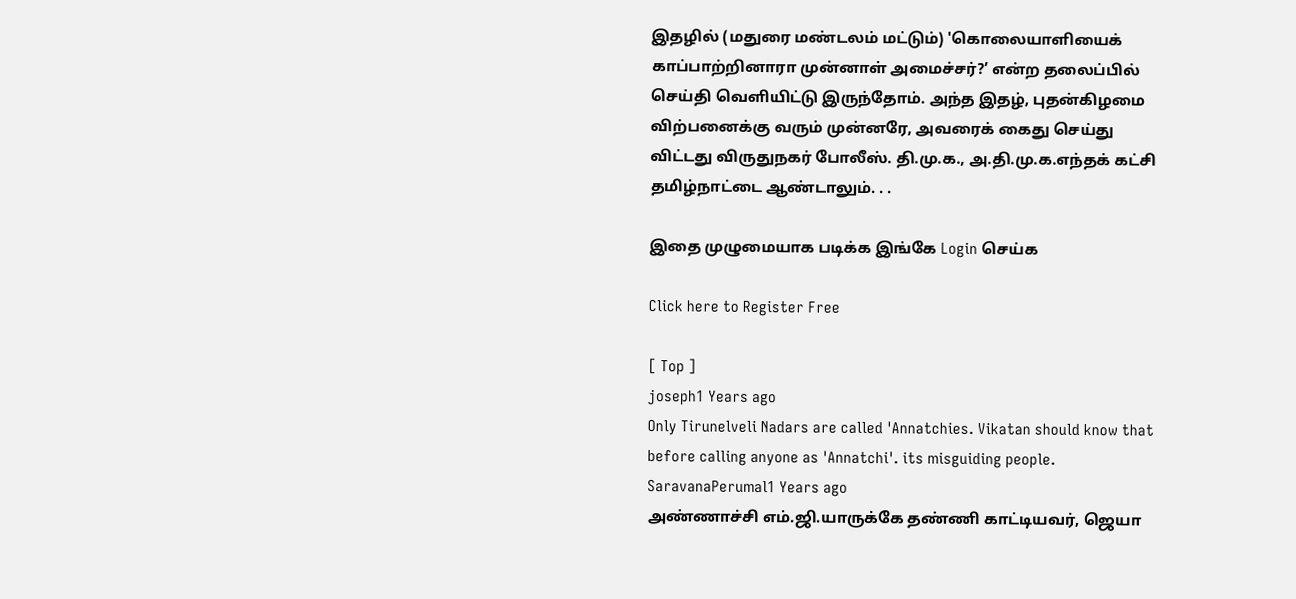இதழில் (மதுரை மண்டலம் மட்டும்) 'கொலையாளியைக் காப்பாற்றினாரா முன்னாள் அமைச்சர்?’ என்ற தலைப்பில் செய்தி வெளியிட்டு இருந்தோம். அந்த இதழ், புதன்கிழமை விற்பனைக்கு வரும் முன்னரே, அவரைக் கைது செய்து விட்டது விருதுநகர் போலீஸ். தி.மு.க., அ.தி.மு.க.எந்தக் கட்சி தமிழ்நாட்டை ஆண்டாலும். . .

இதை முழுமையாக படிக்க இங்கே Login செய்க

Click here to Register Free

[ Top ]
joseph1 Years ago
Only Tirunelveli Nadars are called 'Annatchies. Vikatan should know that before calling anyone as 'Annatchi'. its misguiding people.
SaravanaPerumal1 Years ago
அண்ணாச்சி எம்.ஜி.யாருக்கே தண்ணி காட்டியவர், ஜெயா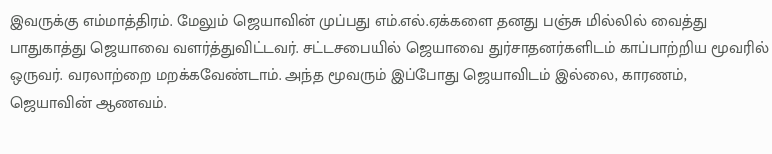இவருக்கு எம்மாத்திரம். மேலும் ஜெயாவின் முப்பது எம்.எல்.ஏக்களை தனது பஞ்சு மில்லில் வைத்து பாதுகாத்து ஜெயாவை வளர்த்துவிட்டவர். சட்டசபையில் ஜெயாவை துர்சாதனர்களிடம் காப்பாற்றிய மூவரில் ஒருவர். வரலாற்றை மறக்கவேண்டாம். அந்த மூவரும் இப்போது ஜெயாவிடம் இல்லை, காரணம், ஜெயாவின் ஆணவம்.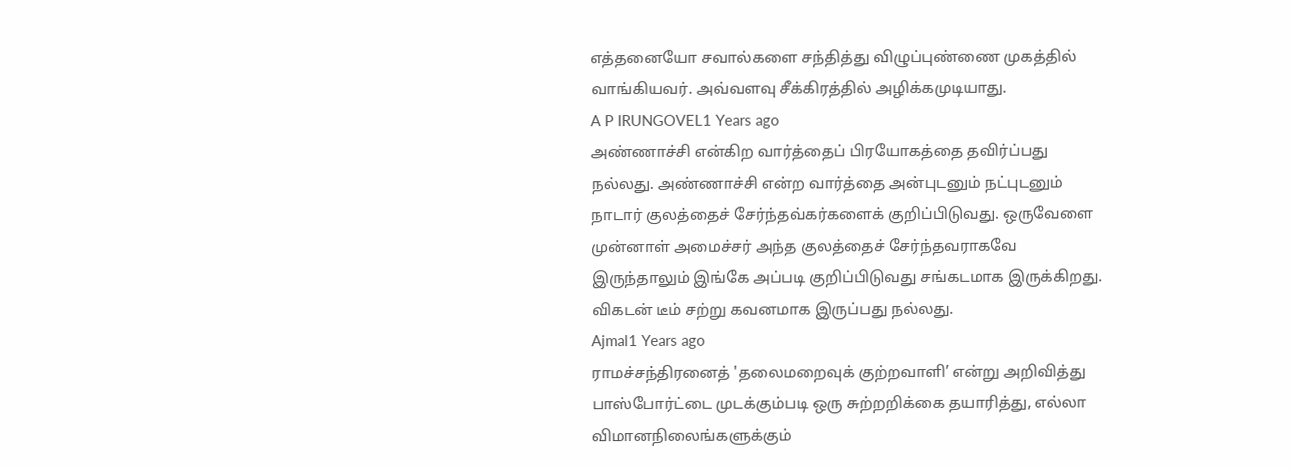எத்தனையோ சவால்களை சந்தித்து விழுப்புண்ணை முகத்தில் வாங்கியவர். அவ்வளவு சீக்கிரத்தில் அழிக்கமுடியாது.
A P IRUNGOVEL1 Years ago
அண்ணாச்சி என்கிற வார்த்தைப் பிரயோகத்தை தவிர்ப்பது நல்லது. அண்ணாச்சி என்ற வார்த்தை அன்புடனும் நட்புடனும் நாடார் குலத்தைச் சேர்ந்தவ்கர்களைக் குறிப்பிடுவது. ஒருவேளை முன்னாள் அமைச்சர் அந்த குலத்தைச் சேர்ந்தவராகவே இருந்தாலும் இங்கே அப்படி குறிப்பிடுவது சங்கடமாக இருக்கிறது. விகடன் டீம் சற்று கவனமாக இருப்பது நல்லது.
Ajmal1 Years ago
ராமச்சந்திரனைத் 'தலைமறைவுக் குற்றவாளி’ என்று அறிவித்து பாஸ்போர்ட்டை முடக்கும்படி ஒரு சுற்றறிக்கை தயாரித்து, எல்லா விமானநிலைங்களுக்கும்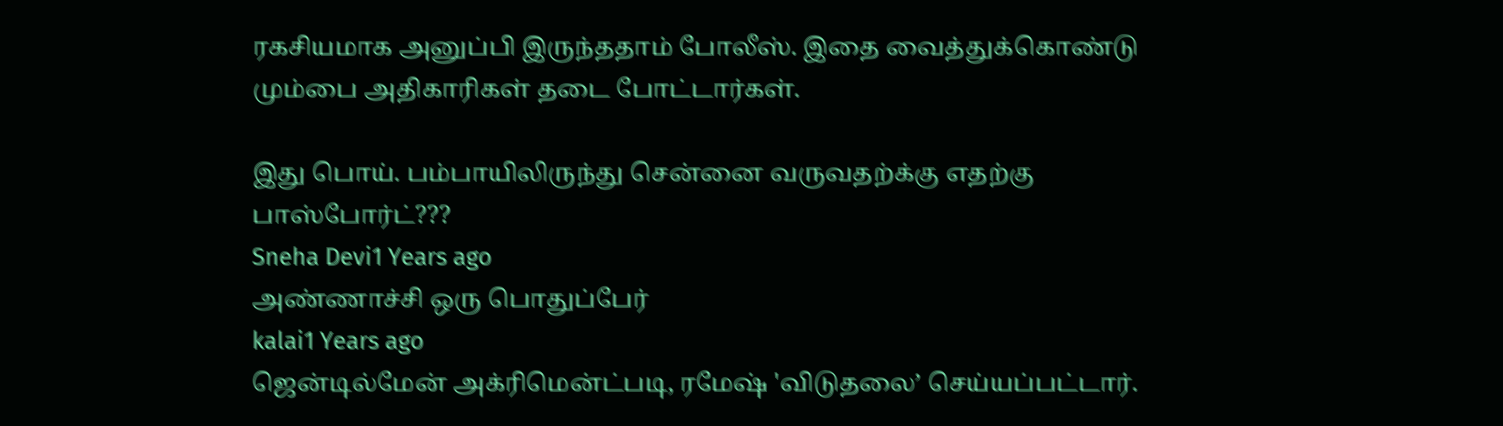ரகசியமாக அனுப்பி இருந்ததாம் போலீஸ். இதை வைத்துக்கொண்டு மும்பை அதிகாரிகள் தடை போட்டார்கள்.

இது பொய். பம்பாயிலிருந்து சென்னை வருவதற்க்கு எதற்கு பாஸ்போர்ட்???
Sneha Devi1 Years ago
அண்ணாச்சி ஒரு பொதுப்பேர்
kalai1 Years ago
ஜென்டில்மேன் அக்ரிமென்ட்படி, ரமேஷ் 'விடுதலை’ செய்யப்பட்டார்.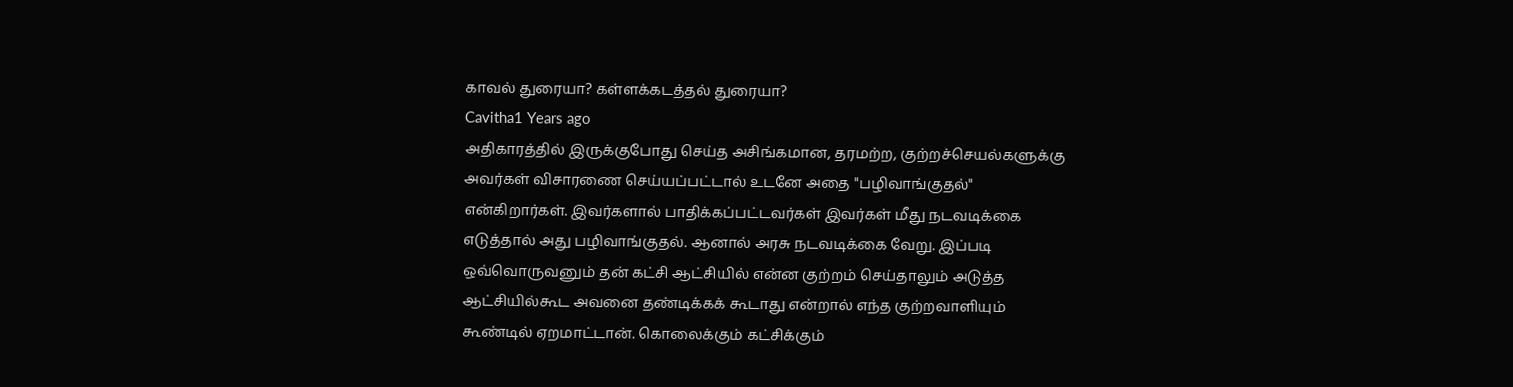காவல் துரையா? கள்ளக்கடத்தல் துரையா?
Cavitha1 Years ago
அதிகாரத்தில் இருக்குபோது செய்த அசிங்கமான, தரமற்ற, குற்றச்செயல்களுக்கு அவர்கள் விசாரணை செய்யப்பட்டால் உடனே அதை "பழிவாங்குதல்" என்கிறார்கள். இவர்களால் பாதிக்கப்பட்டவர்கள் இவர்கள் மீது நடவடிக்கை எடுத்தால் அது பழிவாங்குதல். ஆனால் அரசு நடவடிக்கை வேறு. இப்படி ஒவ்வொருவனும் தன் கட்சி ஆட்சியில் என்ன குற்றம் செய்தாலும் அடுத்த ஆட்சியில்கூட அவனை தண்டிக்கக் கூடாது என்றால் எந்த குற்றவாளியும் கூண்டில் ஏறமாட்டான். கொலைக்கும் கட்சிக்கும்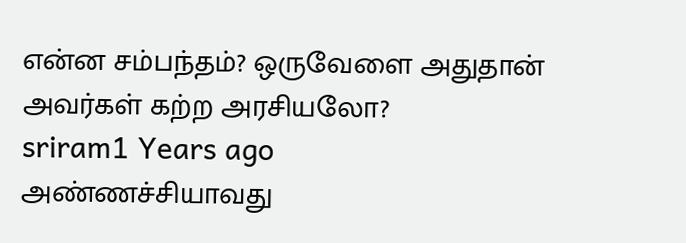என்ன சம்பந்தம்? ஒருவேளை அதுதான் அவர்கள் கற்ற அரசியலோ?
sriram1 Years ago
அண்ணச்சியாவது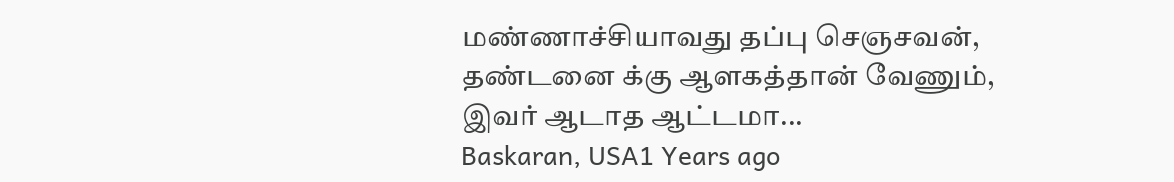மண்ணாச்சியாவது தப்பு செஞசவன், தண்டனை க்கு ஆளகத்தான் வேணும், இவர் ஆடாத ஆட்டமா...
Baskaran, USA1 Years ago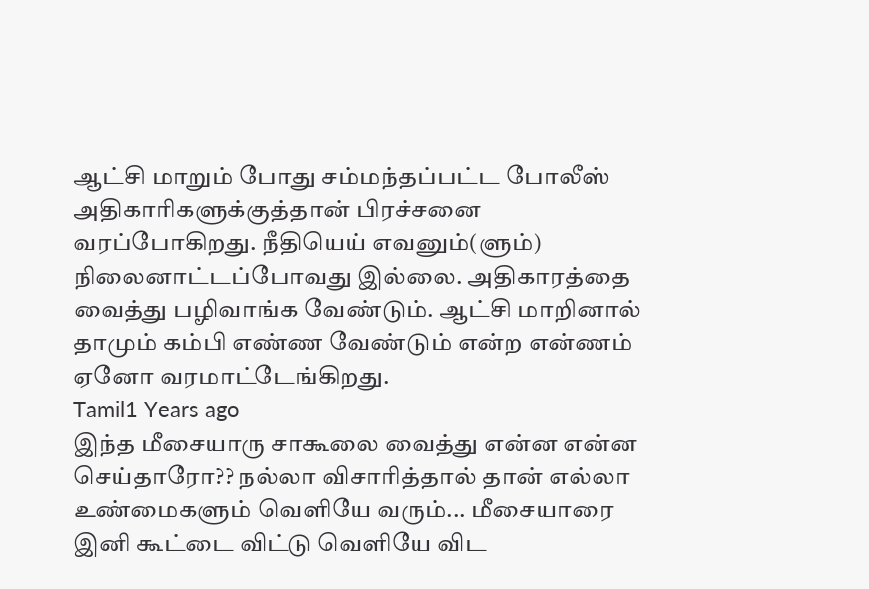ஆட்சி மாறும் போது சம்மந்தப்பட்ட போலீஸ் அதிகாரிகளுக்குத்தான் பிரச்சனை வரப்போகிறது. நீதியெய் எவனும்(ளும்) நிலைனாட்டப்போவது இல்லை. அதிகாரத்தை வைத்து பழிவாங்க வேண்டும். ஆட்சி மாறினால் தாமும் கம்பி எண்ண வேண்டும் என்ற என்ணம் ஏனோ வரமாட்டேங்கிறது.
Tamil1 Years ago
இந்த மீசையாரு சாகூலை வைத்து என்ன என்ன செய்தாரோ?? நல்லா விசாரித்தால் தான் எல்லா உண்மைகளும் வெளியே வரும்... மீசையாரை இனி கூட்டை விட்டு வெளியே விட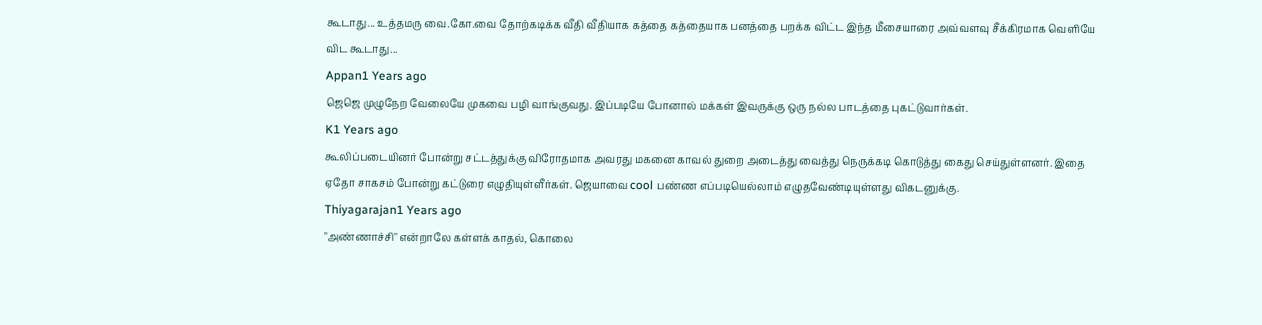கூடாது... உத்தமரு வை.கோ.வை தோற்கடிக்க வீதி வீதியாக கத்தை கத்தையாக பனத்தை பறக்க விட்ட இந்த மீசையாரை அவ்வளவு சீக்கிரமாக வெளியே விட கூடாது...
Appan1 Years ago
ஜெஜெ முழுநேற வேலையே முகவை பழி வாங்குவது. இப்படியே போனால் மக்கள் இவருக்கு ஒரு நல்ல பாடத்தை புகட்டுவார்கள்.
K1 Years ago
கூலிப்படையினர் போன்று சட்டத்துக்கு விரோதமாக அவரது மகனை காவல் துறை அடைத்து வைத்து நெருக்கடி கொடுத்து கைது செய்துள்ளனர். இதை ஏதோ சாகசம் போன்று கட்டுரை எழுதியுள்ளீர்கள். ஜெயாவை cool பண்ண எப்படியெல்லாம் எழுதவேண்டியுள்ளது விகடனுக்கு.
Thiyagarajan1 Years ago
"அண்ணாச்சி" என்றாலே கள்ளக் காதல், கொலை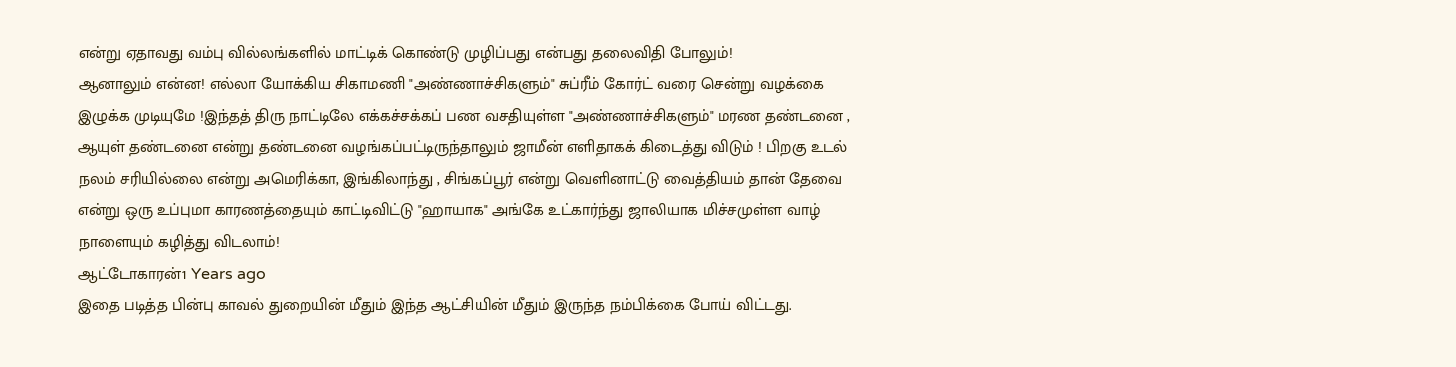என்று ஏதாவது வம்பு வில்லங்களில் மாட்டிக் கொண்டு முழிப்பது என்பது தலைவிதி போலும்!
ஆனாலும் என்ன! எல்லா யோக்கிய சிகாமணி "அண்ணாச்சிகளும்" சுப்ரீம் கோர்ட் வரை சென்று வழக்கை இழுக்க முடியுமே !இந்தத் திரு நாட்டிலே எக்கச்சக்கப் பண வசதியுள்ள "அண்ணாச்சிகளும்" மரண தண்டனை , ஆயுள் தண்டனை என்று தண்டனை வழங்கப்பட்டிருந்தாலும் ஜாமீன் எளிதாகக் கிடைத்து விடும் ! பிறகு உடல் நலம் சரியில்லை என்று அமெரிக்கா, இங்கிலாந்து , சிங்கப்பூர் என்று வெளினாட்டு வைத்தியம் தான் தேவை என்று ஒரு உப்புமா காரணத்தையும் காட்டிவிட்டு "ஹாயாக" அங்கே உட்கார்ந்து ஜாலியாக மிச்சமுள்ள வாழ் நாளையும் கழித்து விடலாம்!
ஆட்டோகாரன்1 Years ago
இதை படித்த பின்பு காவல் துறையின் மீதும் இந்த ஆட்சியின் மீதும் இருந்த நம்பிக்கை போய் விட்டது.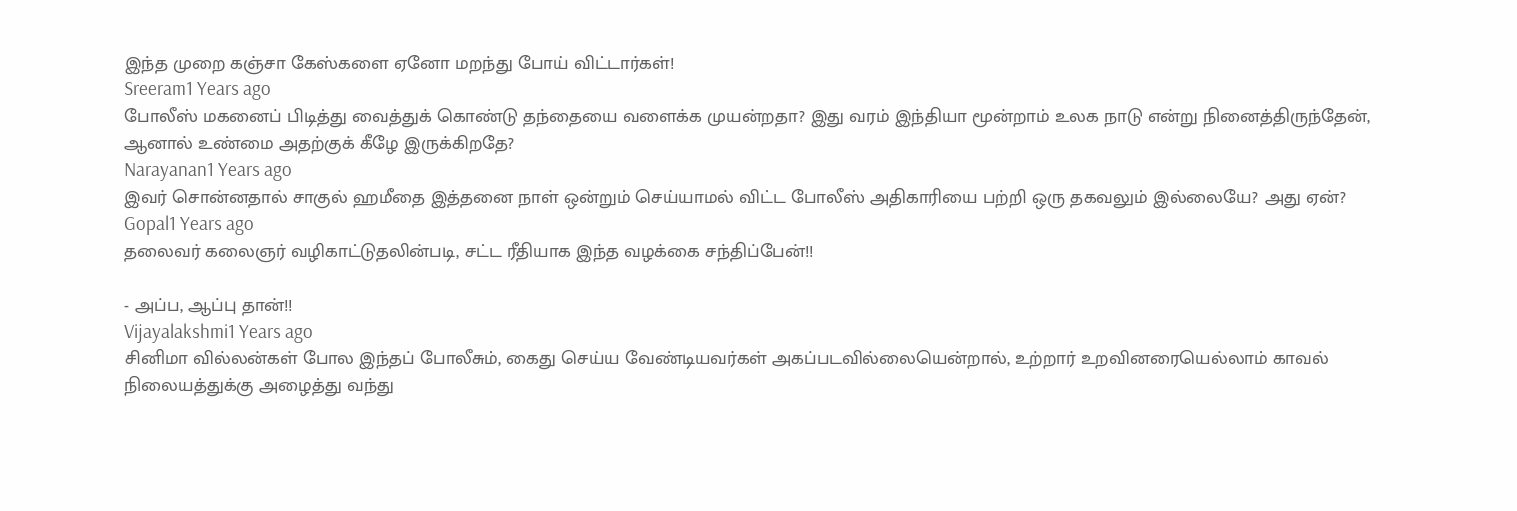இந்த முறை கஞ்சா கேஸ்களை ஏனோ மறந்து போய் விட்டார்கள்!
Sreeram1 Years ago
போலீஸ் மகனைப் பிடித்து வைத்துக் கொண்டு தந்தையை வளைக்க முயன்றதா? இது வரம் இந்தியா மூன்றாம் உலக நாடு என்று நினைத்திருந்தேன், ஆனால் உண்மை அதற்குக் கீழே இருக்கிறதே?
Narayanan1 Years ago
இவர் சொன்னதால் சாகுல் ஹமீதை இத்தனை நாள் ஒன்றும் செய்யாமல் விட்ட போலீஸ் அதிகாரியை பற்றி ஒரு தகவலும் இல்லையே? அது ஏன்?
Gopal1 Years ago
தலைவர் கலைஞர் வழிகாட்டுதலின்படி, சட்ட ரீதியாக இந்த வழக்கை சந்திப்பேன்!!

- அப்ப, ஆப்பு தான்!!
Vijayalakshmi1 Years ago
சினிமா வில்லன்கள் போல இந்தப் போலீசும், கைது செய்ய வேண்டியவர்கள் அகப்படவில்லையென்றால், உற்றார் உறவினரையெல்லாம் காவல் நிலையத்துக்கு அழைத்து வந்து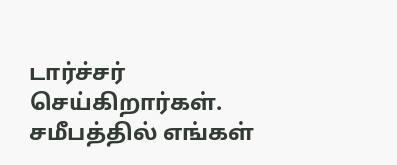டார்ச்சர் செய்கிறார்கள். சமீபத்தில் எங்கள்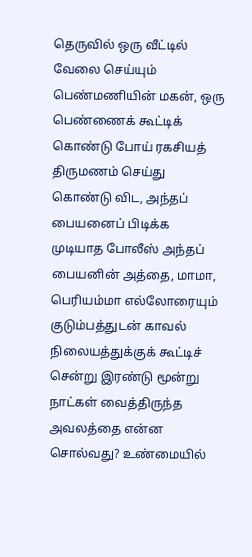தெருவில் ஒரு வீட்டில் வேலை செய்யும் பெண்மணியின் மகன், ஒரு பெண்ணைக் கூட்டிக் கொண்டு போய் ரகசியத் திருமணம் செய்து கொண்டு விட, அந்தப் பையனைப் பிடிக்க முடியாத போலீஸ் அந்தப் பையனின் அத்தை, மாமா, பெரியம்மா எல்லோரையும் குடும்பத்துடன் காவல் நிலையத்துக்குக் கூட்டிச் சென்று இரண்டு மூன்று நாட்கள் வைத்திருந்த அவலத்தை என்ன சொல்வது? உண்மையில்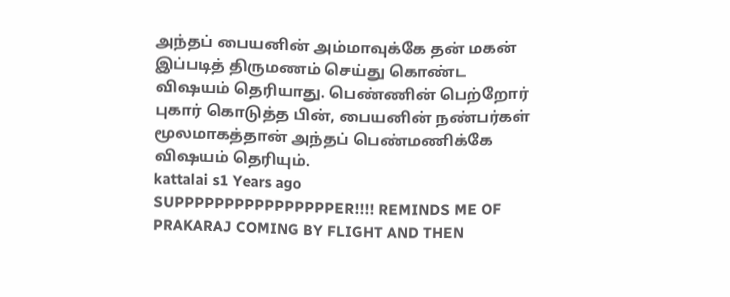அந்தப் பையனின் அம்மாவுக்கே தன் மகன் இப்படித் திருமணம் செய்து கொண்ட விஷயம் தெரியாது. பெண்ணின் பெற்றோர் புகார் கொடுத்த பின், பையனின் நண்பர்கள் மூலமாகத்தான் அந்தப் பெண்மணிக்கே விஷயம் தெரியும்.
kattalai s1 Years ago
SUPPPPPPPPPPPPPPPPER!!!! REMINDS ME OF PRAKARAJ COMING BY FLIGHT AND THEN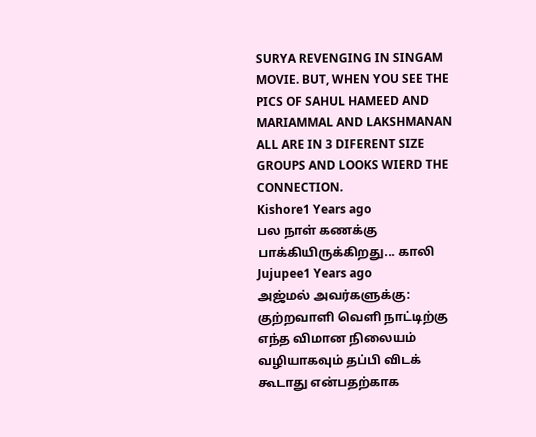SURYA REVENGING IN SINGAM MOVIE. BUT, WHEN YOU SEE THE PICS OF SAHUL HAMEED AND MARIAMMAL AND LAKSHMANAN ALL ARE IN 3 DIFERENT SIZE GROUPS AND LOOKS WIERD THE CONNECTION.
Kishore1 Years ago
பல நாள் கணக்கு பாக்கியிருக்கிறது... காலி
Jujupee1 Years ago
அஜ்மல் அவர்களுக்கு: குற்றவாளி வெளி நாட்டிற்கு எந்த விமான நிலையம் வழியாகவும் தப்பி விடக் கூடாது என்பதற்காக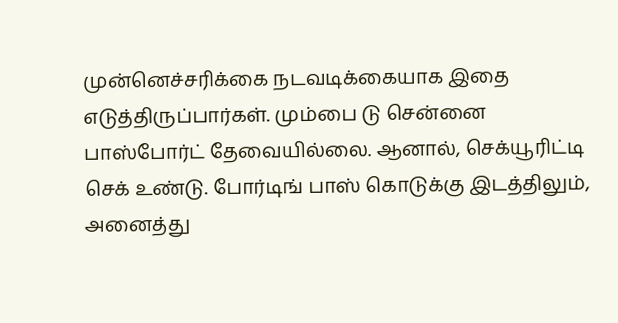முன்னெச்சரிக்கை நடவடிக்கையாக இதை எடுத்திருப்பார்கள். மும்பை டு சென்னை பாஸ்போர்ட் தேவையில்லை. ஆனால், செக்யூரிட்டி செக் உண்டு. போர்டிங் பாஸ் கொடுக்கு இடத்திலும், அனைத்து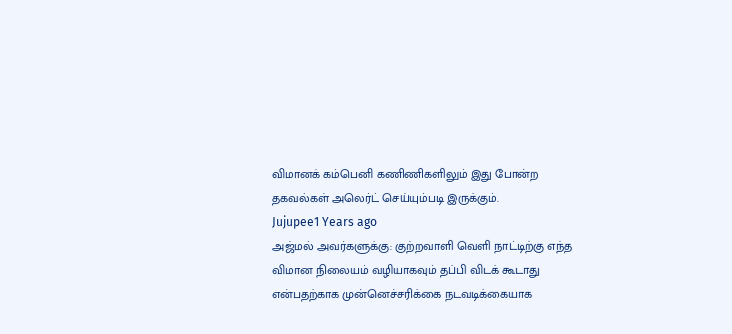விமானக் கம்பெனி கணிணிகளிலும் இது போன்ற தகவல்கள் அலெர்ட் செய்யும்படி இருக்கும்.
Jujupee1 Years ago
அஜ்மல் அவர்களுக்கு: குற்றவாளி வெளி நாட்டிற்கு எந்த விமான நிலையம் வழியாகவும் தப்பி விடக் கூடாது என்பதற்காக முன்னெச்சரிக்கை நடவடிக்கையாக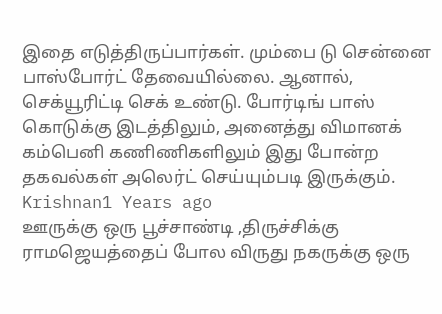இதை எடுத்திருப்பார்கள். மும்பை டு சென்னை பாஸ்போர்ட் தேவையில்லை. ஆனால், செக்யூரிட்டி செக் உண்டு. போர்டிங் பாஸ் கொடுக்கு இடத்திலும், அனைத்து விமானக் கம்பெனி கணிணிகளிலும் இது போன்ற தகவல்கள் அலெர்ட் செய்யும்படி இருக்கும்.
Krishnan1 Years ago
ஊருக்கு ஒரு பூச்சாண்டி ,திருச்சிக்கு ராமஜெயத்தைப் போல விருது நகருக்கு ஒரு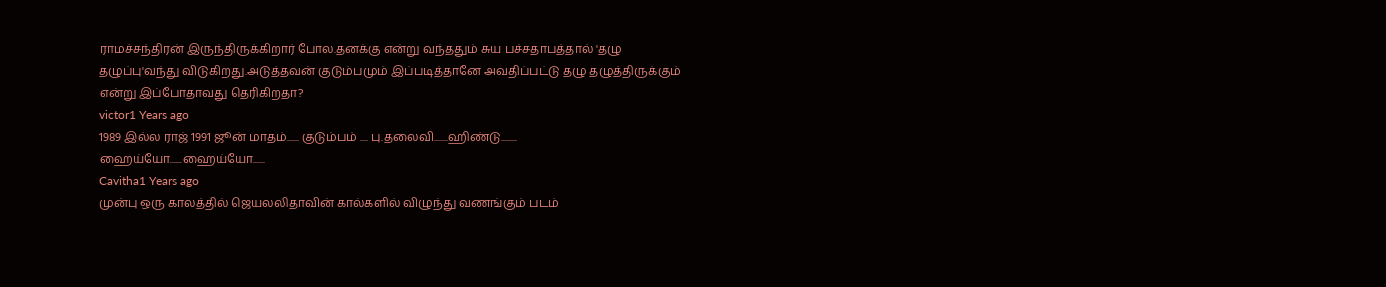ராமச்சந்திரன் இருந்திருக்கிறார் போல.தனக்கு என்று வந்ததும் சுய பச்சதாபத்தால் 'தழு தழுப்பு'வந்து விடுகிறது.அடுத்தவன் குடும்பமும் இப்படித்தானே அவதிப்பட்டு தழு தழுத்திருக்கும் என்று இப்போதாவது தெரிகிறதா?
victor1 Years ago
1989 இல்ல ராஜ் 1991 ஜூன் மாதம்...... குடும்பம் .... பு.தலைவி.......ஹிண்டு........
ஹைய்யோ......ஹைய்யோ......
Cavitha1 Years ago
முன்பு ஒரு காலத்தில் ஜெயலலிதாவின் கால்களில் விழுந்து வணங்கும் படம்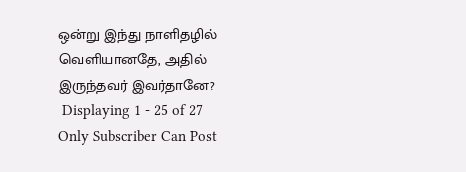ஒன்று இந்து நாளிதழில் வெளியானதே, அதில் இருந்தவர் இவர்தானே?
 Displaying 1 - 25 of 27
Only Subscriber Can Post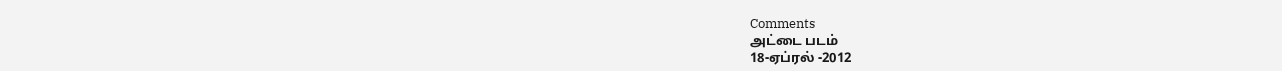Comments
அட்டை படம்
18-ஏப்ரல் -2012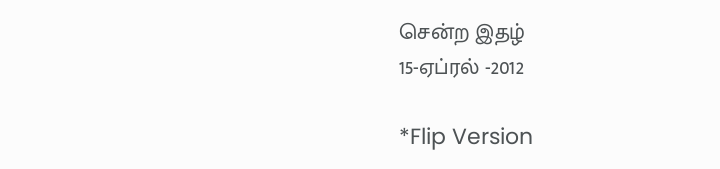சென்ற இதழ்
15-ஏப்ரல் -2012

*Flip Version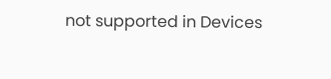not supported in Devices